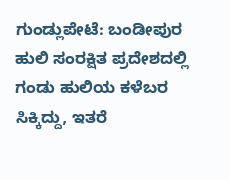ಗುಂಡ್ಲುಪೇಟೆ: ಬಂಡೀಪುರ ಹುಲಿ ಸಂರಕ್ಷಿತ ಪ್ರದೇಶದಲ್ಲಿ ಗಂಡು ಹುಲಿಯ ಕಳೆಬರ ಸಿಕ್ಕಿದ್ದು, ಇತರೆ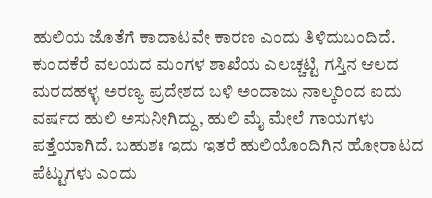ಹುಲಿಯ ಜೊತೆಗೆ ಕಾದಾಟವೇ ಕಾರಣ ಎಂದು ತಿಳಿದುಬಂದಿದೆ.
ಕುಂದಕೆರೆ ವಲಯದ ಮಂಗಳ ಶಾಖೆಯ ಎಲಚ್ಚಟ್ಟಿ ಗಸ್ತಿನ ಆಲದ ಮರದಹಳ್ಳ ಅರಣ್ಯ ಪ್ರದೇಶದ ಬಳಿ ಅಂದಾಜು ನಾಲ್ಕರಿಂದ ಐದು ವರ್ಷದ ಹುಲಿ ಅಸುನೀಗಿದ್ದು, ಹುಲಿ ಮೈ ಮೇಲೆ ಗಾಯಗಳು ಪತ್ತೆಯಾಗಿದೆ. ಬಹುಶಃ ಇದು ಇತರೆ ಹುಲಿಯೊಂದಿಗಿನ ಹೋರಾಟದ ಪೆಟ್ಟುಗಳು ಎಂದು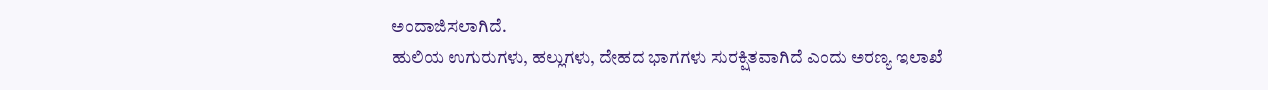ಅಂದಾಜಿಸಲಾಗಿದೆ.
ಹುಲಿಯ ಉಗುರುಗಳು, ಹಲ್ಲುಗಳು, ದೇಹದ ಭಾಗಗಳು ಸುರಕ್ಷಿತವಾಗಿದೆ ಎಂದು ಅರಣ್ಯ ಇಲಾಖೆ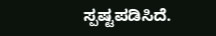ಸ್ಪಷ್ಟಪಡಿಸಿದೆ.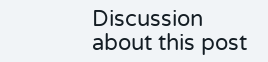Discussion about this post